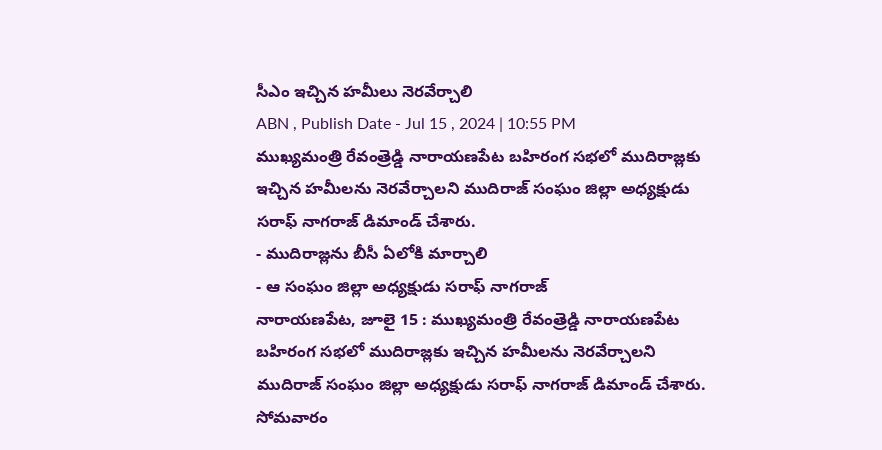సీఎం ఇచ్చిన హమీలు నెరవేర్చాలి
ABN , Publish Date - Jul 15 , 2024 | 10:55 PM
ముఖ్యమంత్రి రేవంత్రెడ్డి నారాయణపేట బహిరంగ సభలో ముదిరాజ్లకు ఇచ్చిన హమీలను నెరవేర్చాలని ముదిరాజ్ సంఘం జిల్లా అధ్యక్షుడు సరాఫ్ నాగరాజ్ డిమాండ్ చేశారు.
- ముదిరాజ్లను బీసీ ఏలోకి మార్చాలి
- ఆ సంఘం జిల్లా అధ్యక్షుడు సరాఫ్ నాగరాజ్
నారాయణపేట, జూలై 15 : ముఖ్యమంత్రి రేవంత్రెడ్డి నారాయణపేట బహిరంగ సభలో ముదిరాజ్లకు ఇచ్చిన హమీలను నెరవేర్చాలని ముదిరాజ్ సంఘం జిల్లా అధ్యక్షుడు సరాఫ్ నాగరాజ్ డిమాండ్ చేశారు. సోమవారం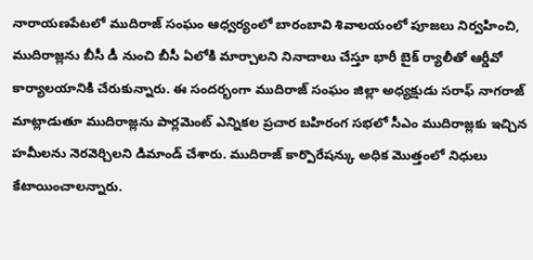నారాయణపేటలో ముదిరాజ్ సంఘం ఆధ్వర్యంలో బారంబావి శివాలయంలో పూజలు నిర్వహించి, ముదిరాజ్లను బీసీ డీ నుంచి బీసీ ఏలోకి మార్చాలని నినాదాలు చేస్తూ భారీ బైక్ ర్యాలీతో ఆర్డీవో కార్యాలయానికి చేరుకున్నారు. ఈ సందర్భంగా ముదిరాజ్ సంఘం జిల్లా అధ్యక్షుడు సరాఫ్ నాగరాజ్ మాట్లాడుతూ ముదిరాజ్లను పార్లమెంట్ ఎన్నికల ప్రచార బహిరంగ సభలో సీఎం ముదిరాజ్లకు ఇచ్చిన హమీలను నెరవెర్చిలని డిమాండ్ చేశారు. ముదిరాజ్ కార్పొరేషన్కు అధిక మొత్తంలో నిధులు కేటాయించాలన్నారు.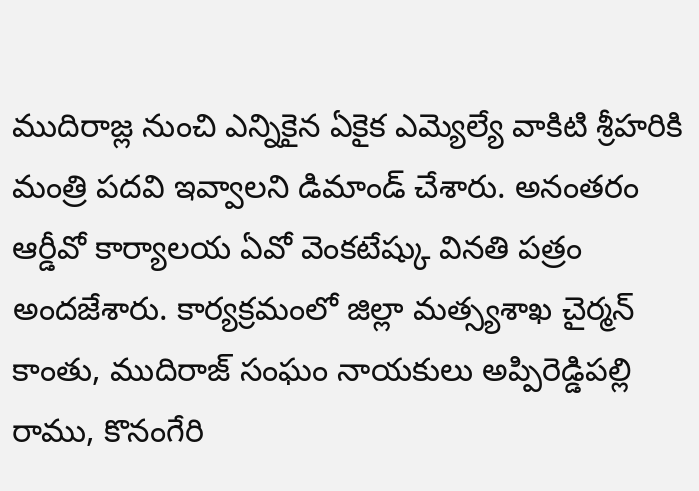ముదిరాజ్ల నుంచి ఎన్నికైన ఏకైక ఎమ్యెల్యే వాకిటి శ్రీహరికి మంత్రి పదవి ఇవ్వాలని డిమాండ్ చేశారు. అనంతరం ఆర్డీవో కార్యాలయ ఏవో వెంకటేష్కు వినతి పత్రం అందజేశారు. కార్యక్రమంలో జిల్లా మత్స్యశాఖ చైర్మన్ కాంతు, ముదిరాజ్ సంఘం నాయకులు అప్పిరెడ్డిపల్లి రాము, కొనంగేరి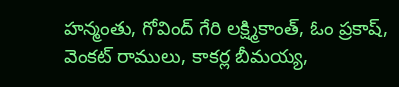హన్మంతు, గోవింద్ గేరి లక్ష్మికాంత్, ఓం ప్రకాష్, వెంకట్ రాములు, కాకర్ల బీమయ్య,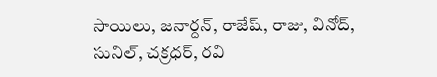సాయిలు, జనార్దన్, రాజేష్, రాజు, వినోద్, సునిల్, చక్రధర్, రవి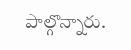పాల్గొన్నారు.